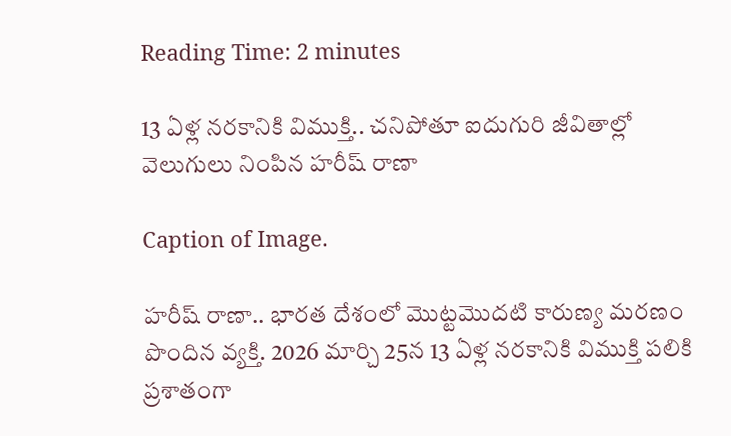Reading Time: 2 minutes

13 ఏళ్ల నరకానికి విముక్తి.. చనిపోతూ ఐదుగురి జీవితాల్లో వెలుగులు నింపిన హరీష్ రాణా

Caption of Image.

హరీష్ రాణా.. భారత దేశంలో మొట్టమొదటి కారుణ్య మరణం పొందిన వ్యక్తి. 2026 మార్చి 25న 13 ఏళ్ల నరకానికి విముక్తి పలికి ప్రశాతంగా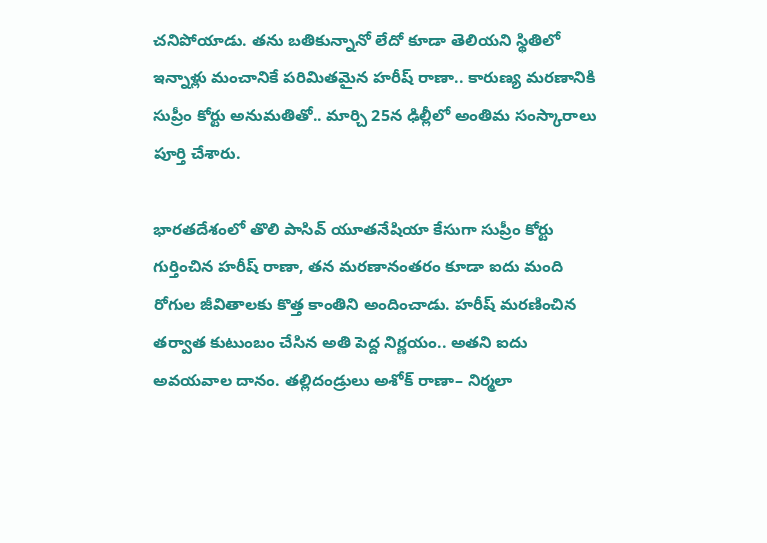చనిపోయాడు. తను బతికున్నానో లేదో కూడా తెలియని స్థితిలో ఇన్నాళ్లు మంచానికే పరిమితమైన హరీష్ రాణా.. కారుణ్య మరణానికి సుప్రీం కోర్టు అనుమతితో.. మార్చి 25న ఢిల్లీలో అంతిమ సంస్కారాలు పూర్తి చేశారు.

భారతదేశంలో తొలి పాసివ్ యూతనేషియా కేసుగా సుప్రీం కోర్టు గుర్తించిన హరీష్ రాణా, తన మరణానంతరం కూడా ఐదు మంది రోగుల జీవితాలకు కొత్త కాంతిని అందించాడు. హరీష్ మరణించిన తర్వాత కుటుంబం చేసిన అతి పెద్ద నిర్ణయం.. అతని ఐదు అవయవాల దానం. తల్లిదండ్రులు అశోక్ రాణా– నిర్మలా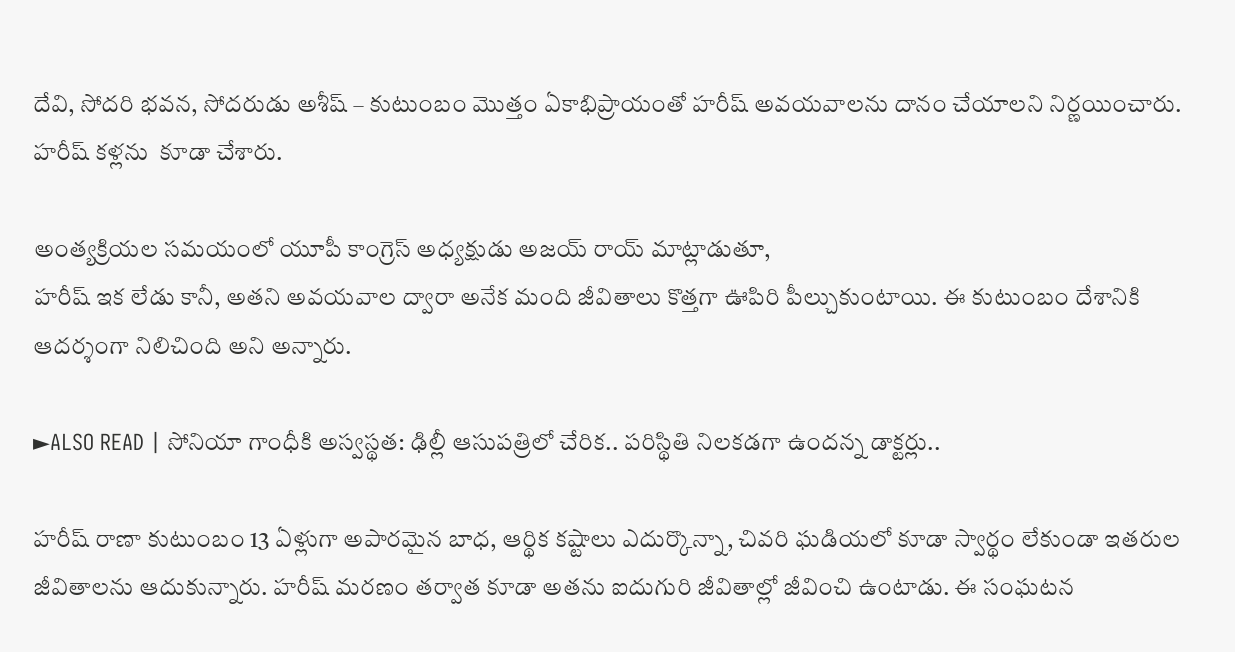దేవి, సోదరి భవన, సోదరుడు అశీష్ – కుటుంబం మొత్తం ఏకాభిప్రాయంతో హరీష్ అవయవాలను దానం చేయాలని నిర్ణయించారు. హరీష్ కళ్లను  కూడా చేశారు.

అంత్యక్రియల సమయంలో యూపీ కాంగ్రెస్ అధ్యక్షుడు అజయ్ రాయ్ మాట్లాడుతూ,
హరీష్ ఇక లేడు కానీ, అతని అవయవాల ద్వారా అనేక మంది జీవితాలు కొత్తగా ఊపిరి పీల్చుకుంటాయి. ఈ కుటుంబం దేశానికి ఆదర్శంగా నిలిచింది అని అన్నారు.

►ALSO READ | సోనియా గాంధీకి అస్వస్థత: ఢిల్లీ ఆసుపత్రిలో చేరిక.. పరిస్థితి నిలకడగా ఉందన్న డాక్టర్లు..

హరీష్ రాణా కుటుంబం 13 ఏళ్లుగా అపారమైన బాధ, ఆర్థిక కష్టాలు ఎదుర్కొన్నా, చివరి ఘడియలో కూడా స్వార్థం లేకుండా ఇతరుల జీవితాలను ఆదుకున్నారు. హరీష్ మరణం తర్వాత కూడా అతను ఐదుగురి జీవితాల్లో జీవించి ఉంటాడు. ఈ సంఘటన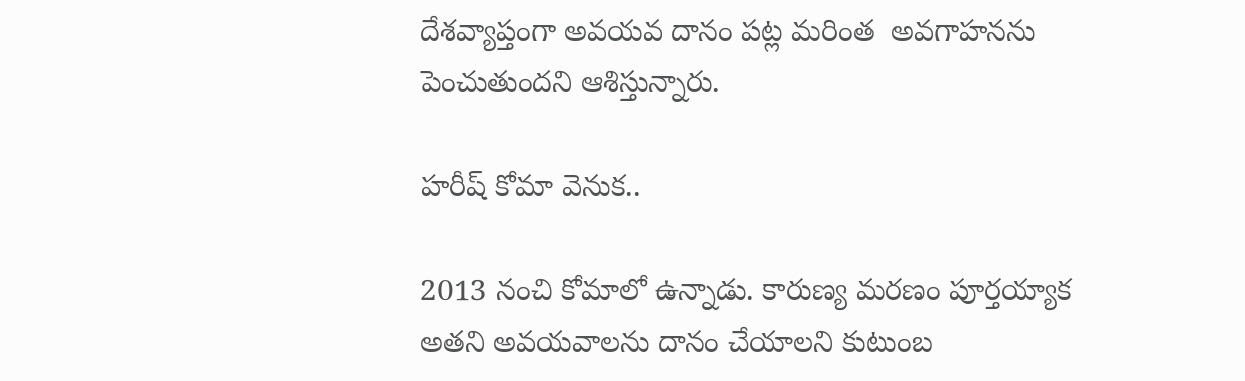దేశవ్యాప్తంగా అవయవ దానం పట్ల మరింత  అవగాహనను పెంచుతుందని ఆశిస్తున్నారు.

హరీష్ కోమా వెనుక..

2013 నంచి కోమాలో ఉన్నాడు. కారుణ్య మరణం పూర్తయ్యాక అతని అవయవాలను దానం చేయాలని కుటుంబ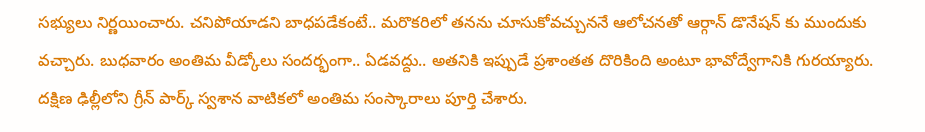సభ్యులు నిర్ణయించారు. చనిపోయాడని బాధపడేకంటే.. మరొకరిలో తనను చూసుకోవచ్చుననే ఆలోచనతో ఆర్గాన్ డొనేషన్ కు ముందుకు వచ్చారు. బుధవారం అంతిమ వీడ్కోలు సందర్భంగా.. ఏడవద్దు.. అతనికి ఇప్పుడే ప్రశాంతత దొరికింది అంటూ భావోద్వేగానికి గురయ్యారు. దక్షిణ ఢిల్లీలోని గ్రీన్ పార్క్ స్వశాన వాటికలో అంతిమ సంస్కారాలు పూర్తి చేశారు.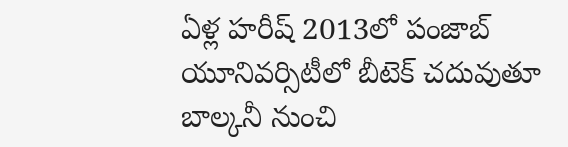ఏళ్ల హరీష్ 2013లో పంజాబ్ యూనివర్సిటీలో బీటెక్ చదువుతూ బాల్కనీ నుంచి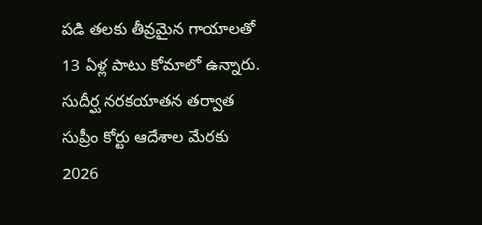పడి తలకు తీవ్రమైన గాయాలతో 13 ఏళ్ల పాటు కోమాలో ఉన్నారు. సుదీర్ఘ నరకయాతన తర్వాత సుప్రీం కోర్టు ఆదేశాల మేరకు 2026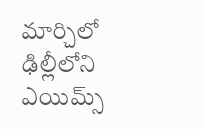మార్చిలో ఢిల్లీలోని ఎయిమ్స్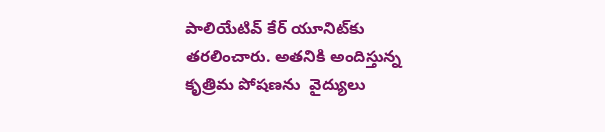పాలియేటివ్ కేర్ యూనిట్‌కు తరలించారు. అతనికి అందిస్తున్న కృత్రిమ పోషణను  వైద్యులు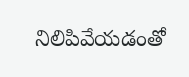నిలిపివేయడంతో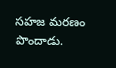సహజ మరణం పొందాడు.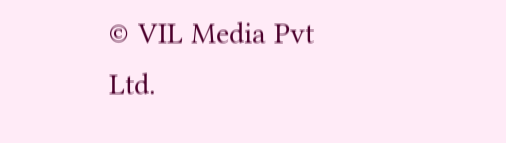© VIL Media Pvt Ltd.